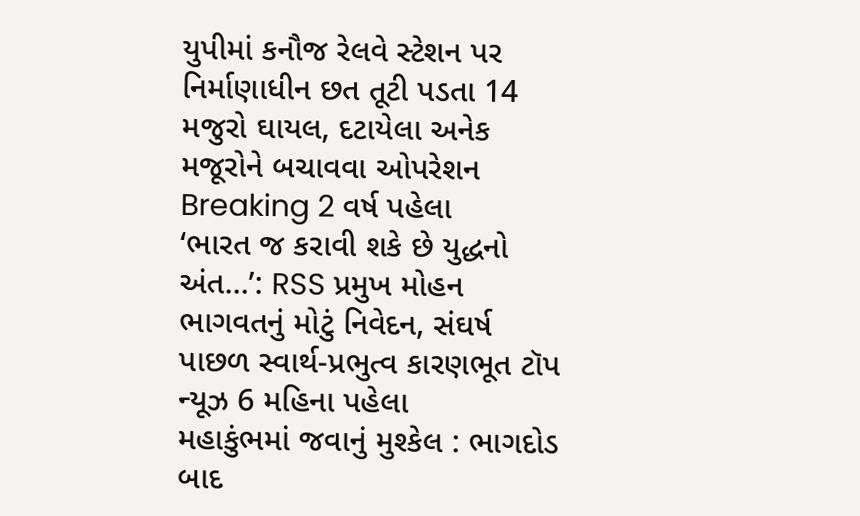યુપીમાં કનૌજ રેલવે સ્ટેશન પર નિર્માણાધીન છત તૂટી પડતા 14 મજુરો ઘાયલ, દટાયેલા અનેક મજૂરોને બચાવવા ઓપરેશન Breaking 2 વર્ષ પહેલા
‘ભારત જ કરાવી શકે છે યુદ્ધનો અંત…’: RSS પ્રમુખ મોહન ભાગવતનું મોટું નિવેદન, સંઘર્ષ પાછળ સ્વાર્થ-પ્રભુત્વ કારણભૂત ટૉપ ન્યૂઝ 6 મહિના પહેલા
મહાકુંભમાં જવાનું મુશ્કેલ : ભાગદોડ બાદ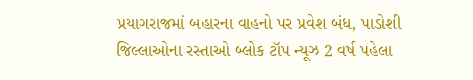પ્રયાગરાજમાં બહારના વાહનો પર પ્રવેશ બંધ, પાડોશી જિલ્લાઓના રસ્તાઓ બ્લોક ટૉપ ન્યૂઝ 2 વર્ષ પહેલા